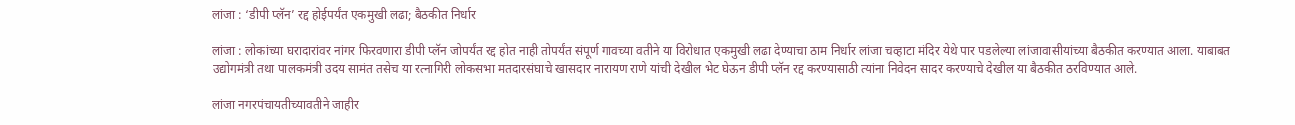लांजा : ‘डीपी प्लॅन’ रद्द होईपर्यंत एकमुखी लढा; बैठकीत निर्धार

लांजा : लोकांच्या घरादारांवर नांगर फिरवणारा डीपी प्लॅन जोपर्यंत रद्द होत नाही तोपर्यंत संपूर्ण गावच्या वतीने या विरोधात एकमुखी लढा देण्याचा ठाम निर्धार लांजा चव्हाटा मंदिर येथे पार पडलेल्या लांजावासीयांच्या बैठकीत करण्यात आला. याबाबत उद्योगमंत्री तथा पालकमंत्री उदय सामंत तसेच या रत्नागिरी लोकसभा मतदारसंघाचे खासदार नारायण राणे यांची देखील भेट घेऊन डीपी प्लॅन रद्द करण्यासाठी त्यांना निवेदन सादर करण्याचे देखील या बैठकीत ठरविण्यात आले.

लांजा नगरपंचायतीच्यावतीने जाहीर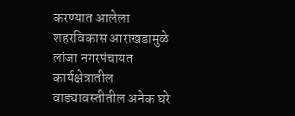करण्यात आलेला शहरविकास आराखडामुळे लांजा नगरपंचायत कार्यक्षेत्रातील वाड्यावस्तीतील अनेक घरे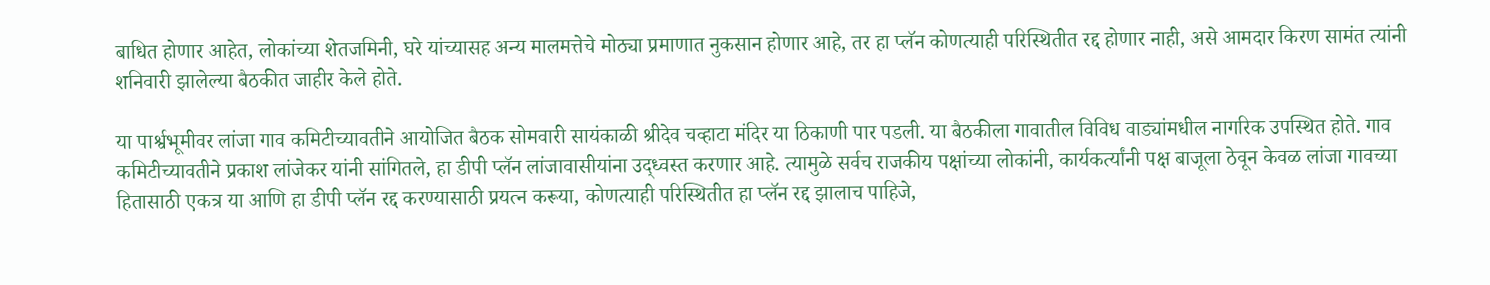बाधित होणार आहेत, लोकांच्या शेतजमिनी, घरे यांच्यासह अन्य मालमत्तेचे मोठ्या प्रमाणात नुकसान होणार आहे, तर हा प्लॅन कोणत्याही परिस्थितीत रद्द होणार नाही, असे आमदार किरण सामंत त्यांनी शनिवारी झालेल्या बैठकीत जाहीर केले होते.

या पार्श्वभूमीवर लांजा गाव कमिटीच्यावतीने आयोजित बैठक सोमवारी सायंकाळी श्रीदेव चव्हाटा मंदिर या ठिकाणी पार पडली. या बैठकीला गावातील विविध वाड्यांमधील नागरिक उपस्थित होते. गाव कमिटीच्यावतीने प्रकाश लांजेकर यांनी सांगितले, हा डीपी प्लॅन लांजावासीयांना उद्ध्वस्त करणार आहे. त्यामुळे सर्वच राजकीय पक्षांच्या लोकांनी, कार्यकर्त्यांनी पक्ष बाजूला ठेवून केवळ लांजा गावच्या हितासाठी एकत्र या आणि हा डीपी प्लॅन रद्द करण्यासाठी प्रयत्न करूया, कोणत्याही परिस्थितीत हा प्लॅन रद्द झालाच पाहिजे,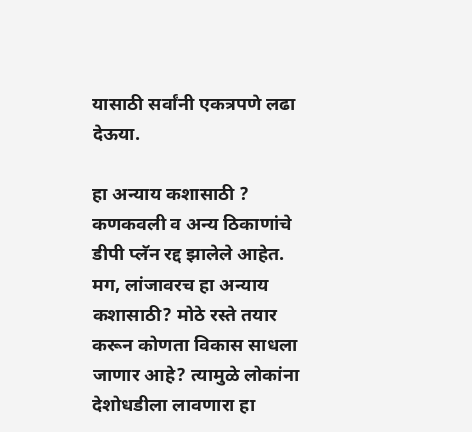यासाठी सर्वांनी एकत्रपणे लढा देऊया.

हा अन्याय कशासाठी ?
कणकवली व अन्य ठिकाणांचे डीपी प्लॅन रद्द झालेले आहेत. मग, लांजावरच हा अन्याय कशासाठी? मोठे रस्ते तयार करून कोणता विकास साधला जाणार आहे? त्यामुळे लोकांना देशोधडीला लावणारा हा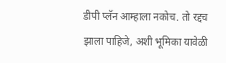डीपी प्लॅन आम्हाला नकोच. तो रद्दच झाला पाहिजे, अशी भूमिका यावेळी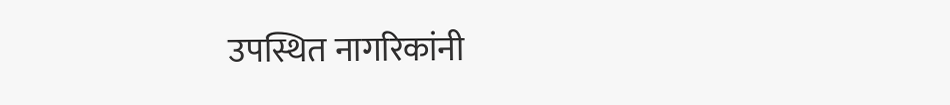उपस्थित नागरिकांनी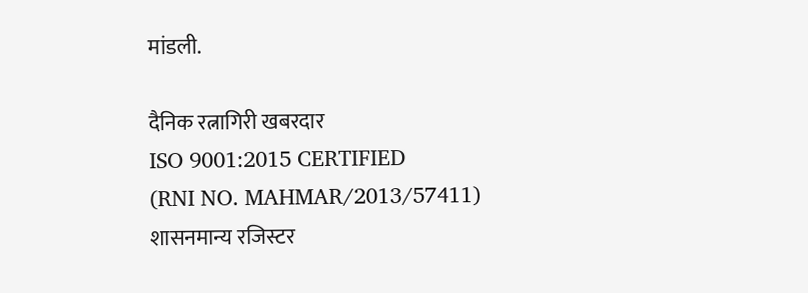मांडली.

दैनिक रत्नागिरी खबरदार
ISO 9001:2015 CERTIFIED
(RNI NO. MAHMAR/2013/57411)
शासनमान्य रजिस्टर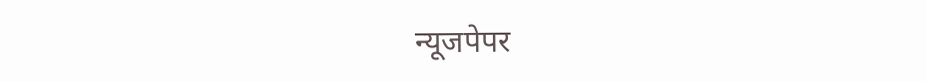न्यूजपेपर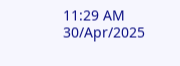11:29 AM 30/Apr/2025